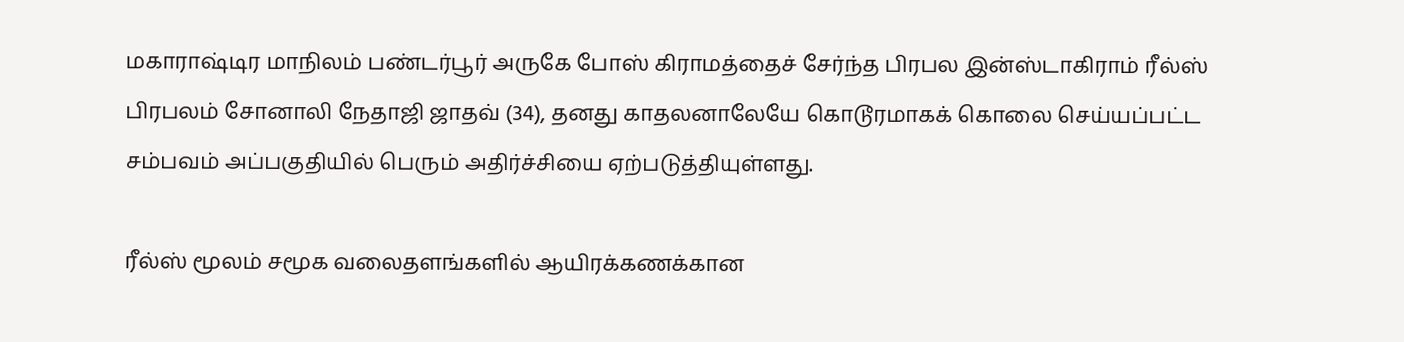மகாராஷ்டிர மாநிலம் பண்டர்பூர் அருகே போஸ் கிராமத்தைச் சேர்ந்த பிரபல இன்ஸ்டாகிராம் ரீல்ஸ் பிரபலம் சோனாலி நேதாஜி ஜாதவ் (34), தனது காதலனாலேயே கொடூரமாகக் கொலை செய்யப்பட்ட சம்பவம் அப்பகுதியில் பெரும் அதிர்ச்சியை ஏற்படுத்தியுள்ளது.

ரீல்ஸ் மூலம் சமூக வலைதளங்களில் ஆயிரக்கணக்கான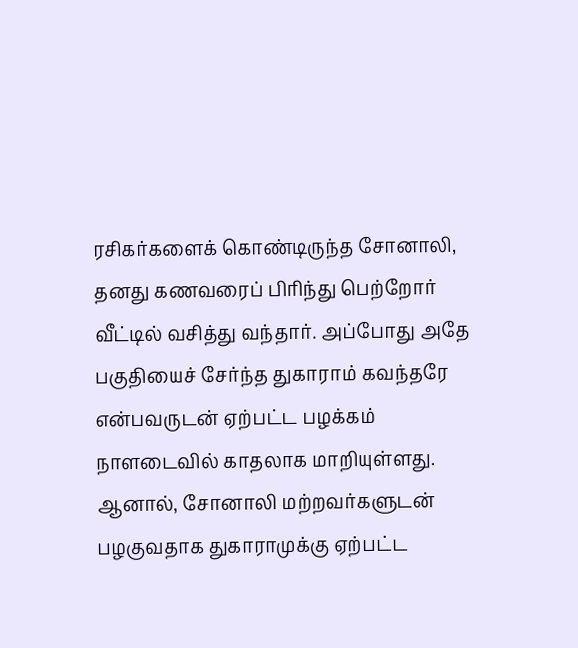ரசிகர்களைக் கொண்டிருந்த சோனாலி, தனது கணவரைப் பிரிந்து பெற்றோர் வீட்டில் வசித்து வந்தார். அப்போது அதே பகுதியைச் சேர்ந்த துகாராம் கவந்தரே என்பவருடன் ஏற்பட்ட பழக்கம் நாளடைவில் காதலாக மாறியுள்ளது. ஆனால், சோனாலி மற்றவர்களுடன் பழகுவதாக துகாராமுக்கு ஏற்பட்ட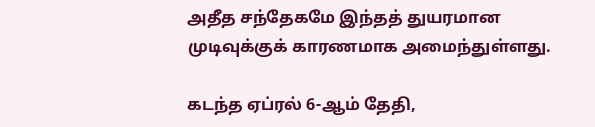அதீத சந்தேகமே இந்தத் துயரமான முடிவுக்குக் காரணமாக அமைந்துள்ளது.

கடந்த ஏப்ரல் 6-ஆம் தேதி,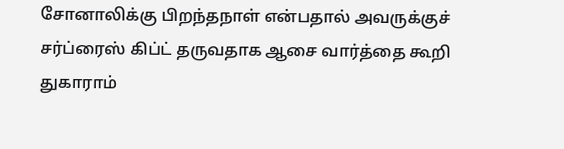சோனாலிக்கு பிறந்தநாள் என்பதால் அவருக்குச் சர்ப்ரைஸ் கிப்ட் தருவதாக ஆசை வார்த்தை கூறி துகாராம்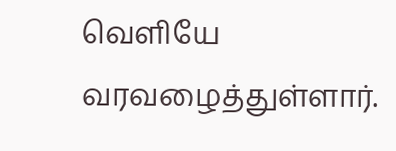வெளியே வரவழைத்துள்ளார்.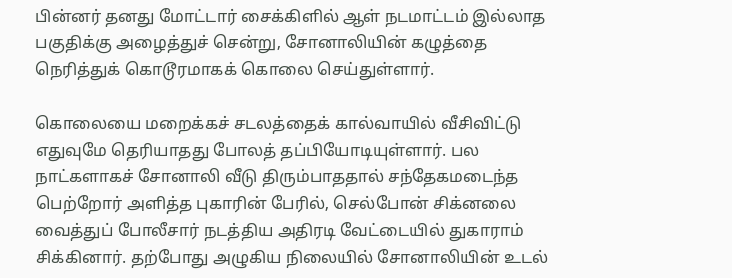பின்னர் தனது மோட்டார் சைக்கிளில் ஆள் நடமாட்டம் இல்லாத பகுதிக்கு அழைத்துச் சென்று, சோனாலியின் கழுத்தை நெரித்துக் கொடூரமாகக் கொலை செய்துள்ளார்.

கொலையை மறைக்கச் சடலத்தைக் கால்வாயில் வீசிவிட்டு எதுவுமே தெரியாதது போலத் தப்பியோடியுள்ளார். பல நாட்களாகச் சோனாலி வீடு திரும்பாததால் சந்தேகமடைந்த பெற்றோர் அளித்த புகாரின் பேரில், செல்போன் சிக்னலை வைத்துப் போலீசார் நடத்திய அதிரடி வேட்டையில் துகாராம் சிக்கினார். தற்போது அழுகிய நிலையில் சோனாலியின் உடல்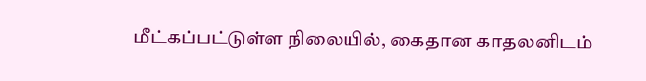மீட்கப்பட்டுள்ள நிலையில், கைதான காதலனிடம்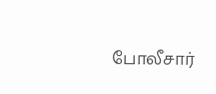போலீசார்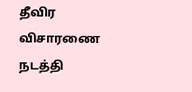தீவிர விசாரணை நடத்தி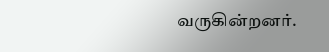வருகின்றனர்.